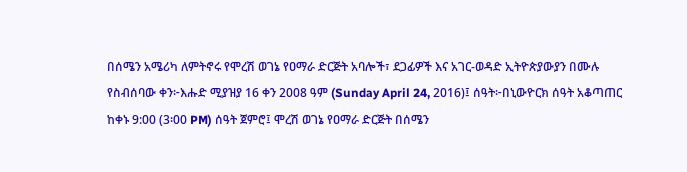በሰሜን አሜሪካ ለምትኖሩ የሞረሽ ወገኔ የዐማራ ድርጅት አባሎች፣ ደጋፊዎች እና አገር-ወዳድ ኢትዮጵያውያን በሙሉ የስብሰባው ቀን፦እሑድ ሚያዝያ 16 ቀን 2008 ዓም (Sunday April 24, 2016)፤ ሰዓት፦በኒውዮርክ ሰዓት አቆጣጠር ከቀኑ 9:00 (3፡00 PM) ሰዓት ጀምሮ፤ ሞረሽ ወገኔ የዐማራ ድርጅት በሰሜን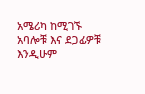አሜሪካ ከሚገኙ አባሎቹ እና ደጋፊዎቹ እንዲሁም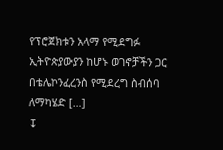የፕሮጀክቱን አላማ የሚደግፉ ኢትዮጵያውያን ከሆኑ ወገኖቻችን ጋር በቴሌኮንፈረንስ የሚደረግ ስብሰባ ለማካሄድ […]
↧